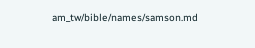am_tw/bible/names/samson.md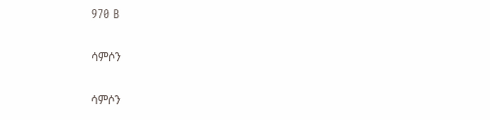970 B

ሳምሶን

ሳምሶን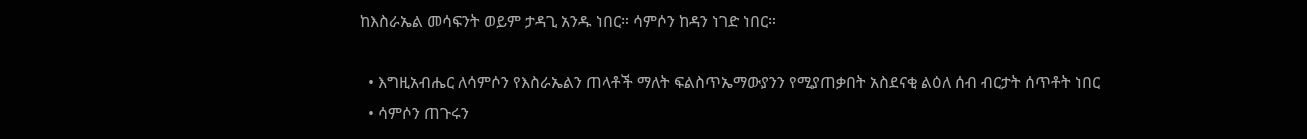ከእስራኤል መሳፍንት ወይም ታዳጊ አንዱ ነበር። ሳምሶን ከዳን ነገድ ነበር።

  • እግዚአብሔር ለሳምሶን የእስራኤልን ጠላቶች ማለት ፍልስጥኤማውያንን የሚያጠቃበት አስደናቂ ልዕለ ሰብ ብርታት ሰጥቶት ነበር
  • ሳምሶን ጠጉሩን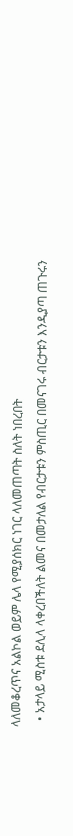ላለመቆረጥና አልኮል ወይም ሌላ የሚያሰክር ነገር ላለመጠጣት ስለት ነበረበት
  • አታላይ ሚስቱ ደሊላ ላቀረበችለት ልመና በመታለል የብርታቱን ምስጢር በመናገሩ ብርታቱን እንዲያጣ ጠጉሩን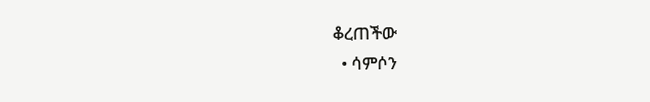ቆረጠችው
  • ሳምሶን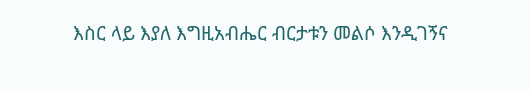እስር ላይ እያለ እግዚአብሔር ብርታቱን መልሶ እንዲገኝና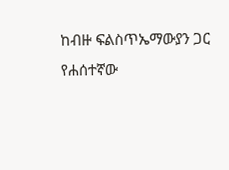ከብዙ ፍልስጥኤማውያን ጋር የሐሰተኛው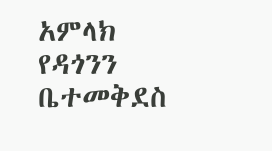አምላክ የዳጎንን ቤተመቅደስ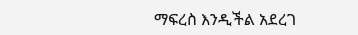ማፍረስ እንዲችል አደረገ